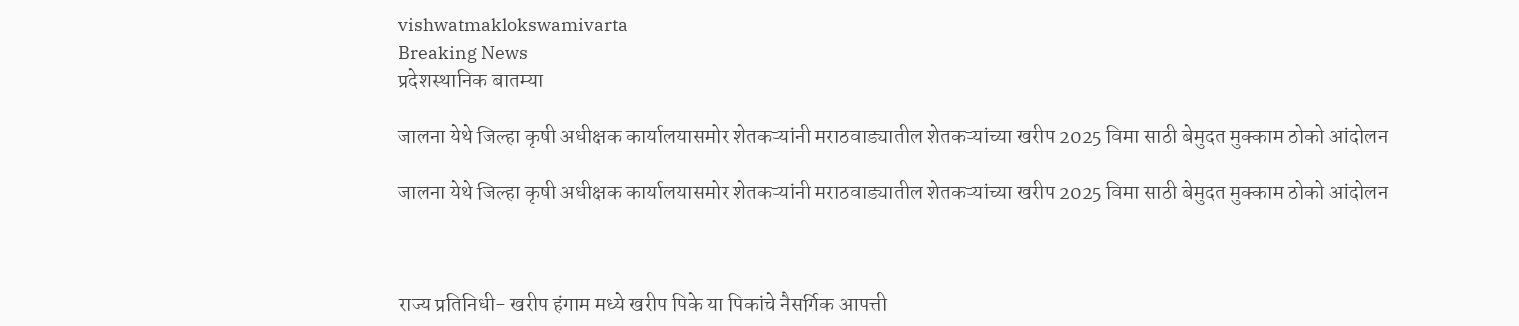vishwatmaklokswamivarta
Breaking News
प्रदेशस्थानिक बातम्या

जालना येथे जिल्हा कृषी अधीक्षक कार्यालयासमोर शेतकऱ्यांनी मराठवाड्यातील शेतकऱ्यांच्या खरीप 2025 विमा साठी बेमुदत मुक्काम ठोको आंदोलन

जालना येथे जिल्हा कृषी अधीक्षक कार्यालयासमोर शेतकऱ्यांनी मराठवाड्यातील शेतकऱ्यांच्या खरीप 2025 विमा साठी बेमुदत मुक्काम ठोको आंदोलन



राज्य प्रतिनिधी- खरीप हंगाम मध्ये खरीप पिके या पिकांचे नैसर्गिक आपत्ती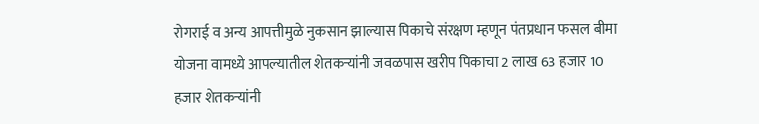रोगराई व अन्य आपत्तीमुळे नुकसान झाल्यास पिकाचे संरक्षण म्हणून पंतप्रधान फसल बीमा योजना वामध्ये आपल्यातील शेतकऱ्यांनी जवळपास खरीप पिकाचा 2 लाख 63 हजार 10 हजार शेतकऱ्यांनी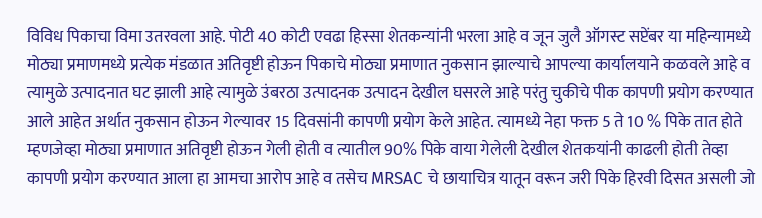विविध पिकाचा विमा उतरवला आहे. पोटी 40 कोटी एवढा हिस्सा शेतकन्यांनी भरला आहे व जून जुलै ऑगस्ट सप्टेंबर या महिन्यामध्ये मोठ्या प्रमाणमध्ये प्रत्येक मंडळात अतिवृष्टी होऊन पिकाचे मोठ्या प्रमाणात नुकसान झाल्याचे आपल्या कार्यालयाने कळवले आहे व त्यामुळे उत्पादनात घट झाली आहे त्यामुळे उंबरठा उत्पादनक उत्पादन देखील घसरले आहे परंतु चुकीचे पीक कापणी प्रयोग करण्यात आले आहेत अर्थात नुकसान होऊन गेल्यावर 15 दिवसांनी कापणी प्रयोग केले आहेत. त्यामध्ये नेहा फक्त 5 ते 10 % पिके तात होते म्हणजेव्हा मोठ्या प्रमाणात अतिवृष्टी होऊन गेली होती व त्यातील 90% पिके वाया गेलेली देखील शेतकयांनी काढली होती तेव्हा कापणी प्रयोग करण्यात आला हा आमचा आरोप आहे व तसेच MRSAC चे छायाचित्र यातून वरून जरी पिके हिरवी दिसत असली जो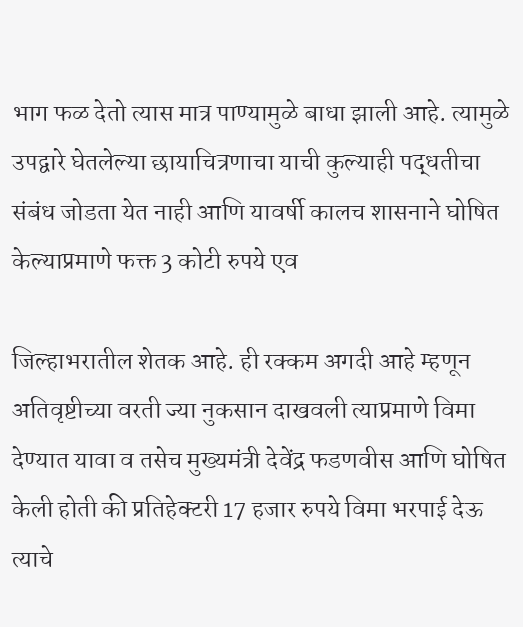भाग फळ देतो त्यास मात्र पाण्यामुळे बाधा झाली आहे. त्यामुळे उपद्वारे घेतलेल्या छायाचित्रणाचा याची कुल्याही पद्धतीचा संबंध जोडता येत नाही आणि यावर्षी कालच शासनाने घोषित केल्याप्रमाणे फक्त 3 कोटी रुपये एव

जिल्हाभरातील शेतक आहे. ही रक्कम अगदी आहे म्हणून अतिवृष्टीच्या वरती ज्या नुकसान दाखवली त्याप्रमाणे विमा देण्यात यावा व तसेच मुख्यमंत्री देवेंद्र फडणवीस आणि घोषित केली होती की प्रतिहेक्टरी 17 हजार रुपये विमा भरपाई देऊ त्याचे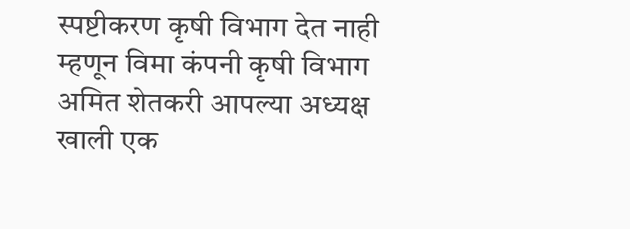स्पष्टीकरण कृषी विभाग देत नाही म्हणून विमा कंपनी कृषी विभाग अमित शेतकरी आपल्या अध्यक्ष खाली एक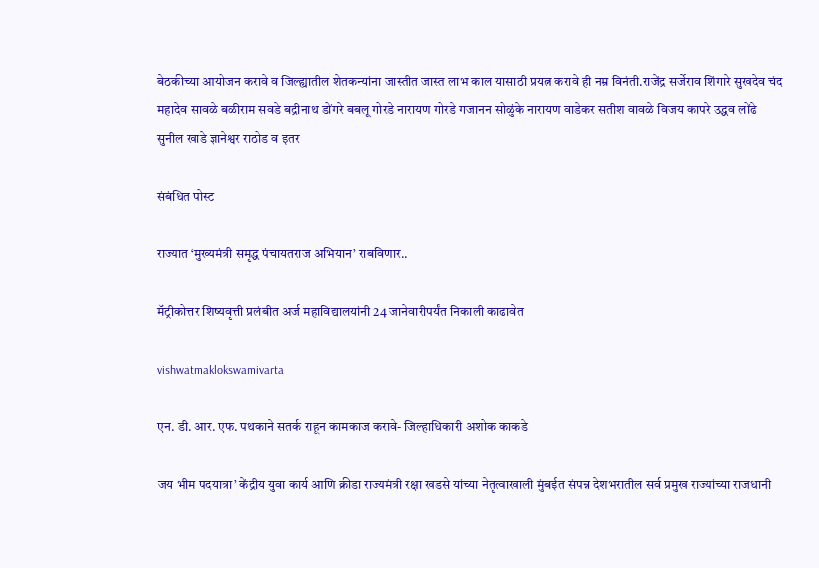बेठकीच्या आयोजन करावे व जिल्ह्यातील शेतकन्यांना जास्तीत जास्त लाभ काल यासाठी प्रयत्न करावे ही नम्र विनंती.राजेंद्र सर्जेराव शिंगारे सुखदेव चंद महादेव सावळे बळीराम सवडे बद्रीनाथ डोंगरे बबलू गोरडे नारायण गोरडे गजानन सोळुंके नारायण वाडेकर सतीश वावळे विजय कापरे उद्धव लोंढे सुनील खाडे ज्ञानेश्वर राठोड व इतर

संबंधित पोस्ट

राज्यात ‘मुख्यमंत्री समृद्ध पंचायतराज अभियान’ राबविणार..

मॅट्रीकोत्तर शिष्यवृत्ती प्रलंबीत अर्ज महाविद्यालयांनी 24 जानेवारीपर्यंत निकाली काढावेत

vishwatmaklokswamivarta

एन. डी. आर. एफ. पथकाने सतर्क राहून कामकाज करावे- जिल्हाधिकारी अशोक काकडे

जय भीम पदयात्रा’ केंद्रीय युवा कार्य आणि क्रीडा राज्यमंत्री रक्षा खडसे यांच्या नेतृत्वाखाली मुंबईत संपन्न देशभरातील सर्व प्रमुख राज्यांच्या राजधानी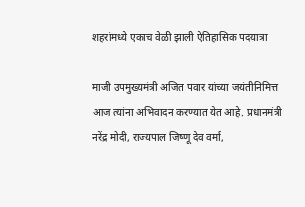शहरांमध्ये एकाच वेळी झाली ऐतिहासिक पदयात्रा

माजी उपमुख्यमंत्री अजित पवार यांच्या जयंतीनिमित्त आज त्यांना अभिवादन करण्यात येत आहे. प्रधानमंत्री नरेंद्र मोदी, राज्यपाल जिष्णू देव वर्मा,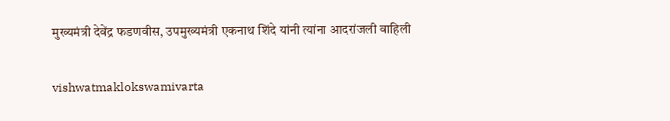मुख्यमंत्री देवेंद्र फडणवीस, उपमुख्यमंत्री एकनाथ शिंदे यांनी त्यांना आदरांजली वाहिली

vishwatmaklokswamivarta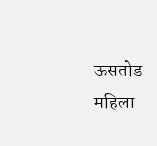ऊसतोड महिला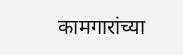कामगारांच्या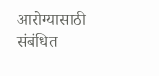आरोग्यासाठी संबंधित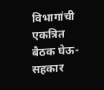विभागांची एकत्रित बैठक घेऊ- सहकार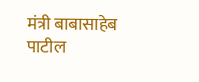मंत्री बाबासाहेब पाटील